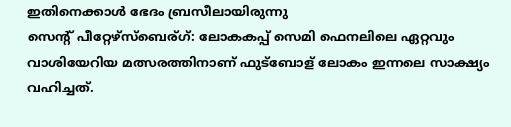ഇതിനെക്കാള്‍ ഭേദം ബ്രസീലായിരുന്നു
സെന്റ് പീറ്റേഴ്സ്ബെര്ഗ്: ലോകകപ്പ് സെമി ഫെനലിലെ ഏറ്റവും വാശിയേറിയ മത്സരത്തിനാണ് ഫുട്ബോള് ലോകം ഇന്നലെ സാക്ഷ്യം വഹിച്ചത്.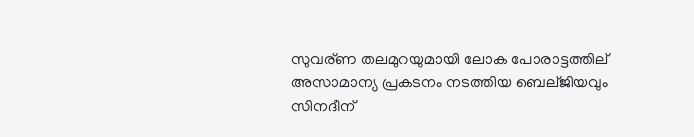സുവര്ണ തലമുറയുമായി ലോക പോരാട്ടത്തില് അസാമാന്യ പ്രകടനം നടത്തിയ ബെല്ജിയവും സിനദീന്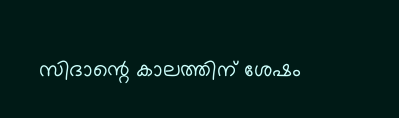സിദാന്റെ കാലത്തിന് ശേഷം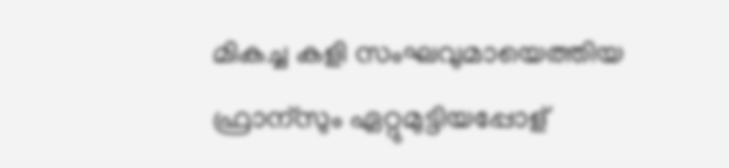മികച്ച കളി സംഘവുമായെത്തിയ ഫ്രാന്സും ഏറ്റുമുട്ടിയപ്പോള്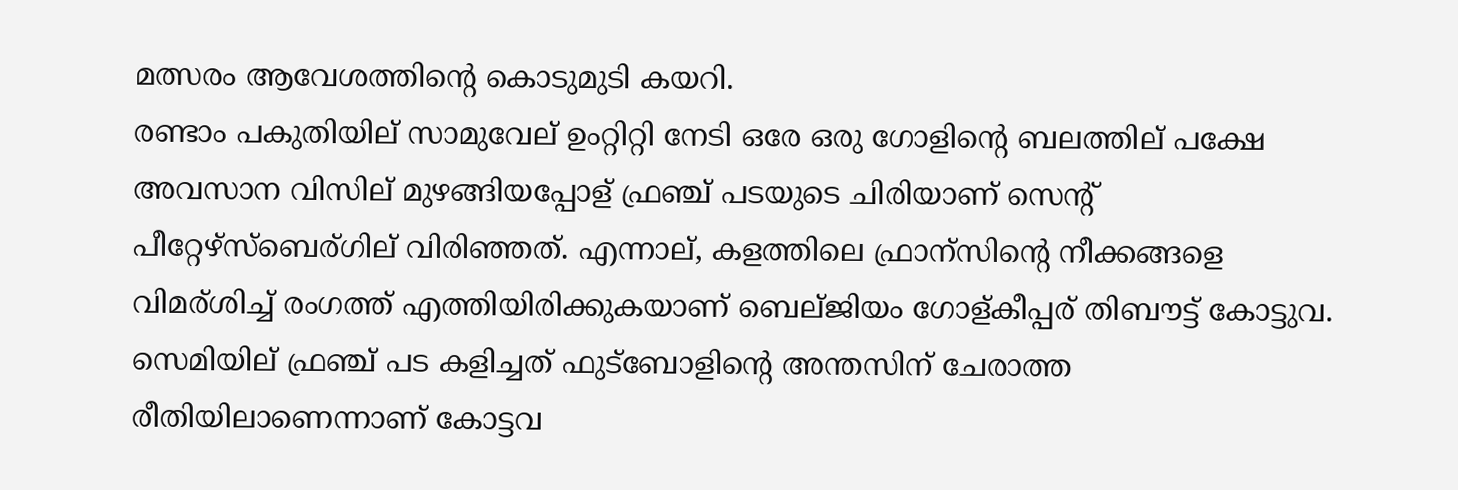മത്സരം ആവേശത്തിന്റെ കൊടുമുടി കയറി.
രണ്ടാം പകുതിയില് സാമുവേല് ഉംറ്റിറ്റി നേടി ഒരേ ഒരു ഗോളിന്റെ ബലത്തില് പക്ഷേ അവസാന വിസില് മുഴങ്ങിയപ്പോള് ഫ്രഞ്ച് പടയുടെ ചിരിയാണ് സെന്റ് പീറ്റേഴ്സ്ബെര്ഗില് വിരിഞ്ഞത്. എന്നാല്, കളത്തിലെ ഫ്രാന്സിന്റെ നീക്കങ്ങളെ വിമര്ശിച്ച് രംഗത്ത് എത്തിയിരിക്കുകയാണ് ബെല്ജിയം ഗോള്കീപ്പര് തിബൗട്ട് കോട്ടുവ.
സെമിയില് ഫ്രഞ്ച് പട കളിച്ചത് ഫുട്ബോളിന്റെ അന്തസിന് ചേരാത്ത രീതിയിലാണെന്നാണ് കോട്ടവ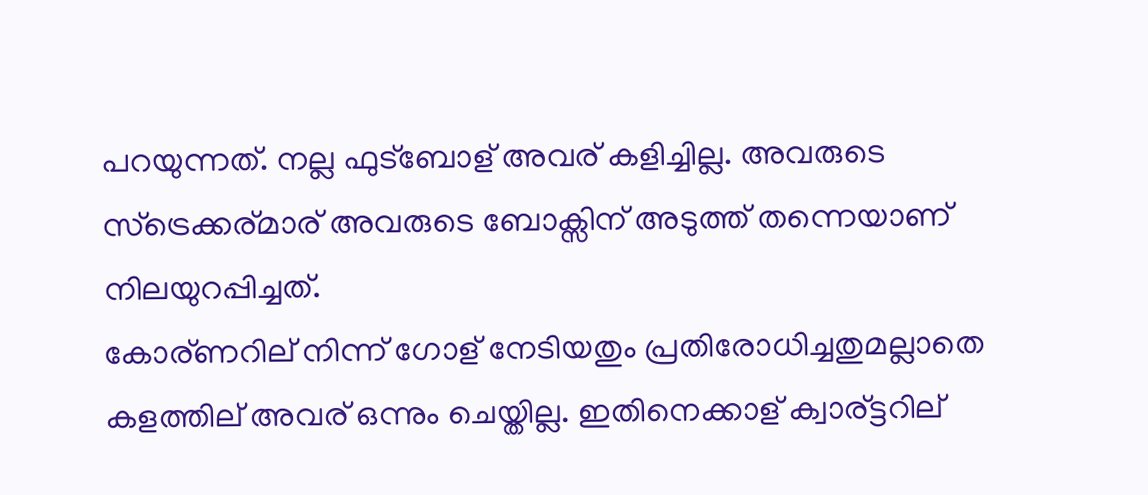പറയുന്നത്. നല്ല ഫുട്ബോള് അവര് കളിച്ചില്ല. അവരുടെ സ്ട്രെക്കര്മാര് അവരുടെ ബോക്സിന് അടുത്ത് തന്നെയാണ് നിലയുറപ്പിച്ചത്.
കോര്ണറില് നിന്ന് ഗോള് നേടിയതും പ്രതിരോധിച്ചതുമല്ലാതെ കളത്തില് അവര് ഒന്നും ചെയ്തില്ല. ഇതിനെക്കാള് ക്വാര്ട്ടറില്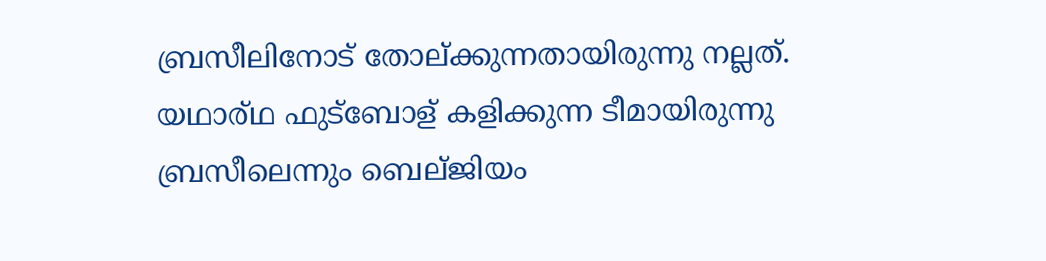ബ്രസീലിനോട് തോല്ക്കുന്നതായിരുന്നു നല്ലത്. യഥാര്ഥ ഫുട്ബോള് കളിക്കുന്ന ടീമായിരുന്നു ബ്രസീലെന്നും ബെല്ജിയം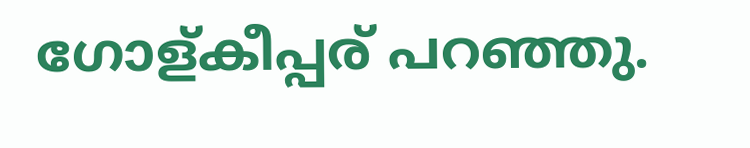ഗോള്കീപ്പര് പറഞ്ഞു.